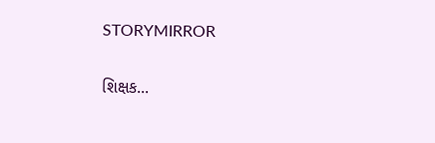STORYMIRROR

શિક્ષક...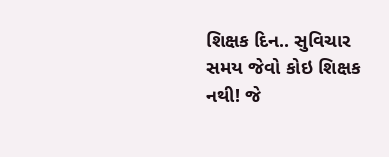શિક્ષક દિન.. સુવિચાર સમય જેવો કોઇ શિક્ષક નથી! જે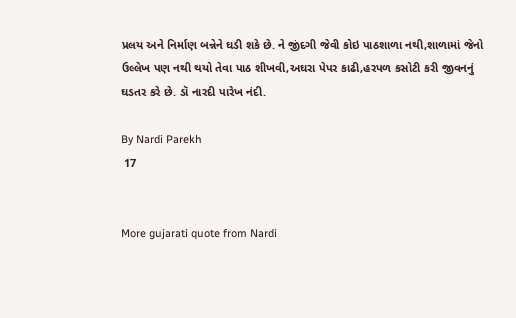પ્રલય અને નિર્માણ બન્નેને ઘડી શકે છે. ને જીંદગી જેવી કોઇ પાઠશાળા નથી,શાળામાં જેનો ઉલ્લેખ પણ નથી થયો તેવા પાઠ શીખવી,અઘરા પેપર કાઢી,હરપળ કસોટી કરી જીવનનું ઘડતર કરે છે. ડૉ નારદી પારેખ નંદી.

By Nardi Parekh
 17


More gujarati quote from Nardi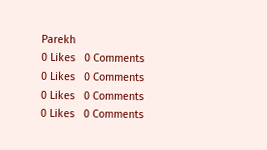Parekh
0 Likes   0 Comments
0 Likes   0 Comments
0 Likes   0 Comments
0 Likes   0 Comments